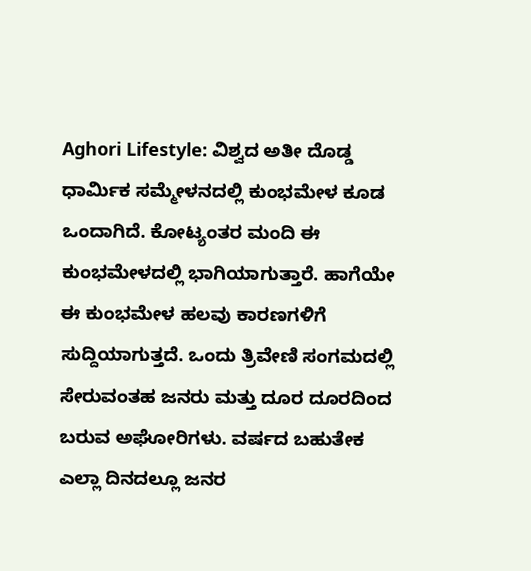Aghori Lifestyle: ವಿಶ್ವದ ಅತೀ ದೊಡ್ಡ ಧಾರ್ಮಿಕ ಸಮ್ಮೇಳನದಲ್ಲಿ ಕುಂಭಮೇಳ ಕೂಡ ಒಂದಾಗಿದೆ. ಕೋಟ್ಯಂತರ ಮಂದಿ ಈ ಕುಂಭಮೇಳದಲ್ಲಿ ಭಾಗಿಯಾಗುತ್ತಾರೆ. ಹಾಗೆಯೇ ಈ ಕುಂಭಮೇಳ ಹಲವು ಕಾರಣಗಳಿಗೆ ಸುದ್ದಿಯಾಗುತ್ತದೆ. ಒಂದು ತ್ರಿವೇಣಿ ಸಂಗಮದಲ್ಲಿ ಸೇರುವಂತಹ ಜನರು ಮತ್ತು ದೂರ ದೂರದಿಂದ ಬರುವ ಅಘೋರಿಗಳು. ವರ್ಷದ ಬಹುತೇಕ ಎಲ್ಲಾ ದಿನದಲ್ಲೂ ಜನರ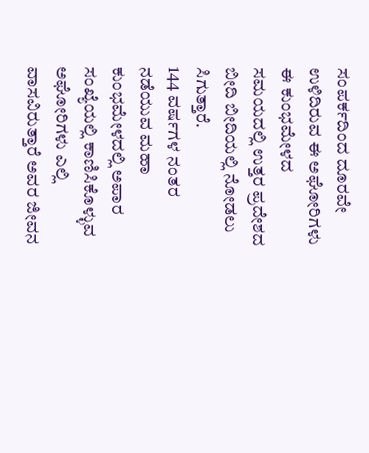ಸಂಪರ್ಕದಿಂದ ದೂರವೇ ಉಳಿದಿರುವ ಈ ಅಘೋರಿಗಳು ಈ ಕುಂಭಮೇಳದ ಸಮಯದಲ್ಲಿ ಉತ್ತರ ಪ್ರದೇಶದ ಬೀದಿ ಬೀದಿಯಲ್ಲಿ ನೋಡಲು ಸಿಗುತ್ತಾರೆ.
144 ವರ್ಷಗಳ ನಂತರ ನಡೆಯುವ ಮಹಾ ಕುಂಭಮೇಳದಲ್ಲಿ ಅಪಾರ ಸಂಖ್ಯೆಯಲ್ಲಿ ಕಾಣಿಸಿಕೊಳ್ಳುವ ಅಘೋರಿಗಳು ಎಲ್ಲಿ ವಾಸವಿರುತ್ತಾರೆ ಅವರ ಜೀವನ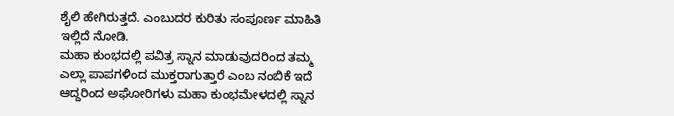ಶೈಲಿ ಹೇಗಿರುತ್ತದೆ. ಎಂಬುದರ ಕುರಿತು ಸಂಪೂರ್ಣ ಮಾಹಿತಿ ಇಲ್ಲಿದೆ ನೋಡಿ.
ಮಹಾ ಕುಂಭದಲ್ಲಿ ಪವಿತ್ರ ಸ್ನಾನ ಮಾಡುವುದರಿಂದ ತಮ್ಮ ಎಲ್ಲಾ ಪಾಪಗಳಿಂದ ಮುಕ್ತರಾಗುತ್ತಾರೆ ಎಂಬ ನಂಬಿಕೆ ಇದೆ ಆದ್ದರಿಂದ ಅಘೋರಿಗಳು ಮಹಾ ಕುಂಭಮೇಳದಲ್ಲಿ ಸ್ನಾನ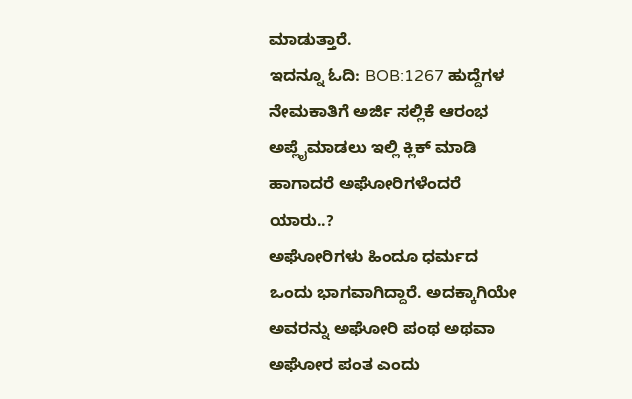ಮಾಡುತ್ತಾರೆ.
ಇದನ್ನೂ ಓದಿ: BOB:1267 ಹುದ್ದೆಗಳ ನೇಮಕಾತಿಗೆ ಅರ್ಜಿ ಸಲ್ಲಿಕೆ ಆರಂಭ ಅಪ್ಲೈಮಾಡಲು ಇಲ್ಲಿ ಕ್ಲಿಕ್ ಮಾಡಿ
ಹಾಗಾದರೆ ಅಘೋರಿಗಳೆಂದರೆ ಯಾರು..?
ಅಘೋರಿಗಳು ಹಿಂದೂ ಧರ್ಮದ ಒಂದು ಭಾಗವಾಗಿದ್ದಾರೆ. ಅದಕ್ಕಾಗಿಯೇ ಅವರನ್ನು ಅಘೋರಿ ಪಂಥ ಅಥವಾ ಅಘೋರ ಪಂತ ಎಂದು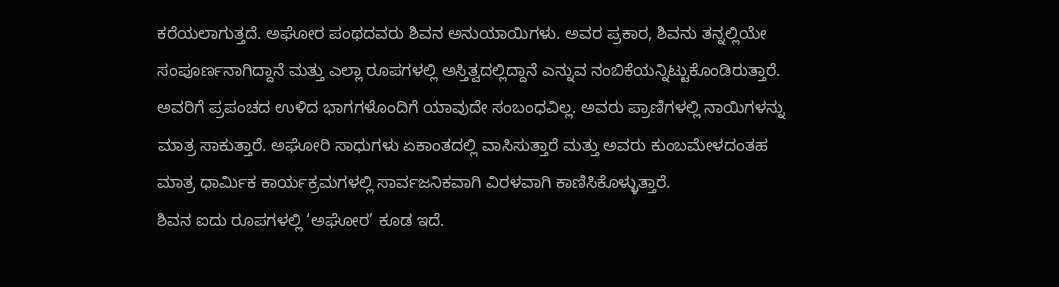ಕರೆಯಲಾಗುತ್ತದೆ. ಅಘೋರ ಪಂಥದವರು ಶಿವನ ಅನುಯಾಯಿಗಳು. ಅವರ ಪ್ರಕಾರ, ಶಿವನು ತನ್ನಲ್ಲಿಯೇ ಸಂಪೂರ್ಣನಾಗಿದ್ದಾನೆ ಮತ್ತು ಎಲ್ಲಾ ರೂಪಗಳಲ್ಲಿ ಅಸ್ತಿತ್ವದಲ್ಲಿದ್ದಾನೆ ಎನ್ನುವ ನಂಬಿಕೆಯನ್ನಿಟ್ಟುಕೊಂಡಿರುತ್ತಾರೆ. ಅವರಿಗೆ ಪ್ರಪಂಚದ ಉಳಿದ ಭಾಗಗಳೊಂದಿಗೆ ಯಾವುದೇ ಸಂಬಂಧವಿಲ್ಲ. ಅವರು ಪ್ರಾಣಿಗಳಲ್ಲಿ ನಾಯಿಗಳನ್ನು ಮಾತ್ರ ಸಾಕುತ್ತಾರೆ. ಅಘೋರಿ ಸಾಧುಗಳು ಏಕಾಂತದಲ್ಲಿ ವಾಸಿಸುತ್ತಾರೆ ಮತ್ತು ಅವರು ಕುಂಬಮೇಳದಂತಹ ಮಾತ್ರ ಧಾರ್ಮಿಕ ಕಾರ್ಯಕ್ರಮಗಳಲ್ಲಿ ಸಾರ್ವಜನಿಕವಾಗಿ ವಿರಳವಾಗಿ ಕಾಣಿಸಿಕೊಳ್ಳುತ್ತಾರೆ.
ಶಿವನ ಐದು ರೂಪಗಳಲ್ಲಿ ‘ಅಘೋರ’ ಕೂಡ ಇದೆ.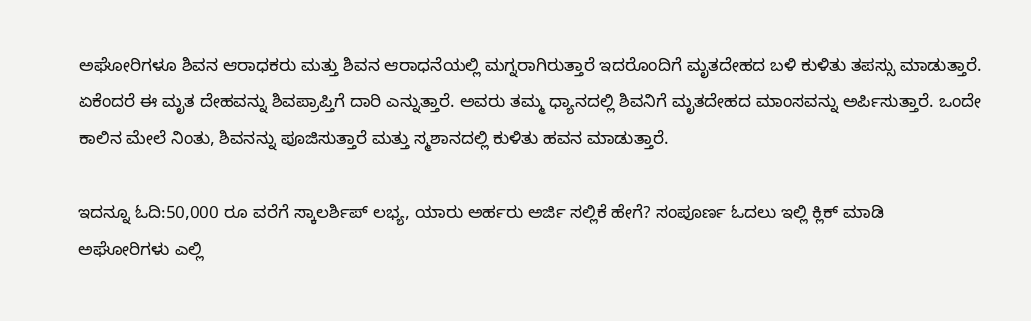ಅಘೋರಿಗಳೂ ಶಿವನ ಆರಾಧಕರು ಮತ್ತು ಶಿವನ ಆರಾಧನೆಯಲ್ಲಿ ಮಗ್ನರಾಗಿರುತ್ತಾರೆ ಇದರೊಂದಿಗೆ ಮೃತದೇಹದ ಬಳಿ ಕುಳಿತು ತಪಸ್ಸು ಮಾಡುತ್ತಾರೆ. ಏಕೆಂದರೆ ಈ ಮೃತ ದೇಹವನ್ನು ಶಿವಪ್ರಾಪ್ತಿಗೆ ದಾರಿ ಎನ್ನುತ್ತಾರೆ. ಅವರು ತಮ್ಮ ಧ್ಯಾನದಲ್ಲಿ ಶಿವನಿಗೆ ಮೃತದೇಹದ ಮಾಂಸವನ್ನು ಅರ್ಪಿಸುತ್ತಾರೆ. ಒಂದೇ ಕಾಲಿನ ಮೇಲೆ ನಿಂತು, ಶಿವನನ್ನು ಪೂಜಿಸುತ್ತಾರೆ ಮತ್ತು ಸ್ಮಶಾನದಲ್ಲಿ ಕುಳಿತು ಹವನ ಮಾಡುತ್ತಾರೆ.

ಇದನ್ನೂ ಓದಿ:50,000 ರೂ ವರೆಗೆ ಸ್ಕಾಲರ್ಶಿಪ್ ಲಭ್ಯ, ಯಾರು ಅರ್ಹರು ಅರ್ಜಿ ಸಲ್ಲಿಕೆ ಹೇಗೆ? ಸಂಪೂರ್ಣ ಓದಲು ಇಲ್ಲಿ ಕ್ಲಿಕ್ ಮಾಡಿ
ಅಘೋರಿಗಳು ಎಲ್ಲಿ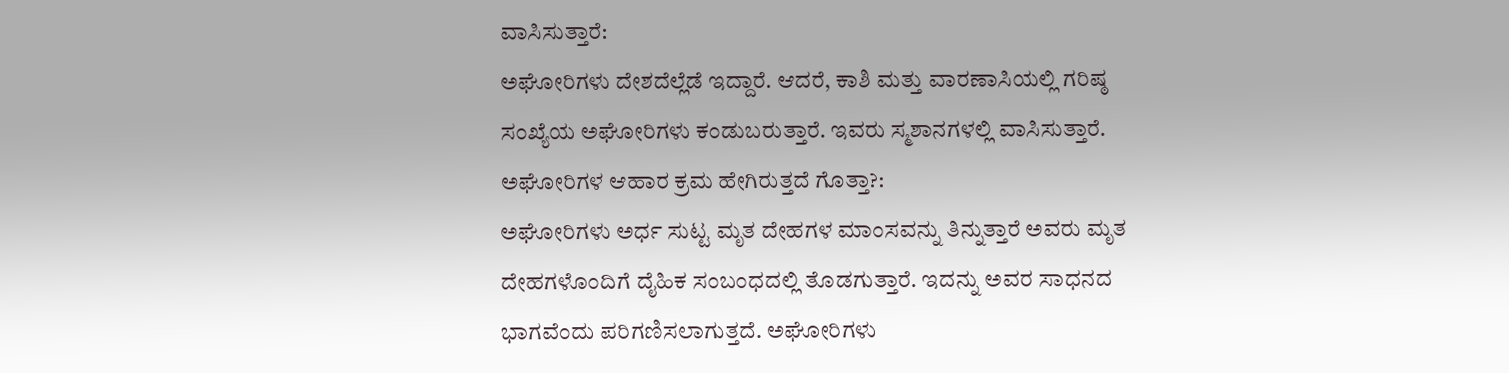ವಾಸಿಸುತ್ತಾರೆ:
ಅಘೋರಿಗಳು ದೇಶದೆಲ್ಲೆಡೆ ಇದ್ದಾರೆ. ಆದರೆ, ಕಾಶಿ ಮತ್ತು ವಾರಣಾಸಿಯಲ್ಲಿ ಗರಿಷ್ಠ ಸಂಖ್ಯೆಯ ಅಘೋರಿಗಳು ಕಂಡುಬರುತ್ತಾರೆ. ಇವರು ಸ್ಮಶಾನಗಳಲ್ಲಿ ವಾಸಿಸುತ್ತಾರೆ.
ಅಘೋರಿಗಳ ಆಹಾರ ಕ್ರಮ ಹೇಗಿರುತ್ತದೆ ಗೊತ್ತಾ?:
ಅಘೋರಿಗಳು ಅರ್ಧ ಸುಟ್ಟ ಮೃತ ದೇಹಗಳ ಮಾಂಸವನ್ನು ತಿನ್ನುತ್ತಾರೆ ಅವರು ಮೃತ ದೇಹಗಳೊಂದಿಗೆ ದೈಹಿಕ ಸಂಬಂಧದಲ್ಲಿ ತೊಡಗುತ್ತಾರೆ. ಇದನ್ನು ಅವರ ಸಾಧನದ ಭಾಗವೆಂದು ಪರಿಗಣಿಸಲಾಗುತ್ತದೆ. ಅಘೋರಿಗಳು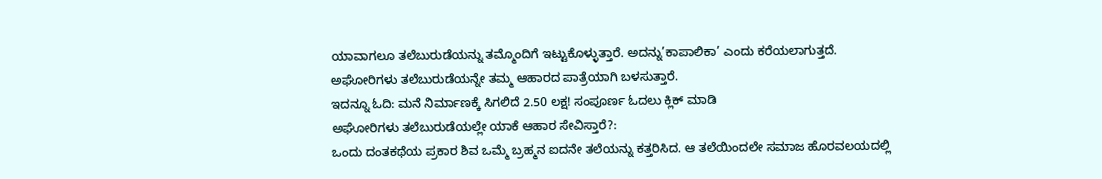ಯಾವಾಗಲೂ ತಲೆಬುರುಡೆಯನ್ನು ತಮ್ಮೊಂದಿಗೆ ಇಟ್ಟುಕೊಳ್ಳುತ್ತಾರೆ. ಅದನ್ನು’ಕಾಪಾಲಿಕಾ’ ಎಂದು ಕರೆಯಲಾಗುತ್ತದೆ. ಅಘೋರಿಗಳು ತಲೆಬುರುಡೆಯನ್ನೇ ತಮ್ಮ ಆಹಾರದ ಪಾತ್ರೆಯಾಗಿ ಬಳಸುತ್ತಾರೆ.
ಇದನ್ನೂ ಓದಿ: ಮನೆ ನಿರ್ಮಾಣಕ್ಕೆ ಸಿಗಲಿದೆ 2.50 ಲಕ್ಷ! ಸಂಪೂರ್ಣ ಓದಲು ಕ್ಲಿಕ್ ಮಾಡಿ
ಅಘೋರಿಗಳು ತಲೆಬುರುಡೆಯಲ್ಲೇ ಯಾಕೆ ಆಹಾರ ಸೇವಿಸ್ತಾರೆ?:
ಒಂದು ದಂತಕಥೆಯ ಪ್ರಕಾರ ಶಿವ ಒಮ್ಮೆ ಬ್ರಹ್ಮನ ಐದನೇ ತಲೆಯನ್ನು ಕತ್ತರಿಸಿದ. ಆ ತಲೆಯಿಂದಲೇ ಸಮಾಜ ಹೊರವಲಯದಲ್ಲಿ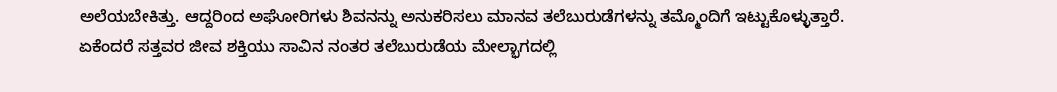ಅಲೆಯಬೇಕಿತ್ತು. ಆದ್ದರಿಂದ ಅಘೋರಿಗಳು ಶಿವನನ್ನು ಅನುಕರಿಸಲು ಮಾನವ ತಲೆಬುರುಡೆಗಳನ್ನು ತಮ್ಮೊಂದಿಗೆ ಇಟ್ಟುಕೊಳ್ಳುತ್ತಾರೆ.
ಏಕೆಂದರೆ ಸತ್ತವರ ಜೀವ ಶಕ್ತಿಯು ಸಾವಿನ ನಂತರ ತಲೆಬುರುಡೆಯ ಮೇಲ್ಭಾಗದಲ್ಲಿ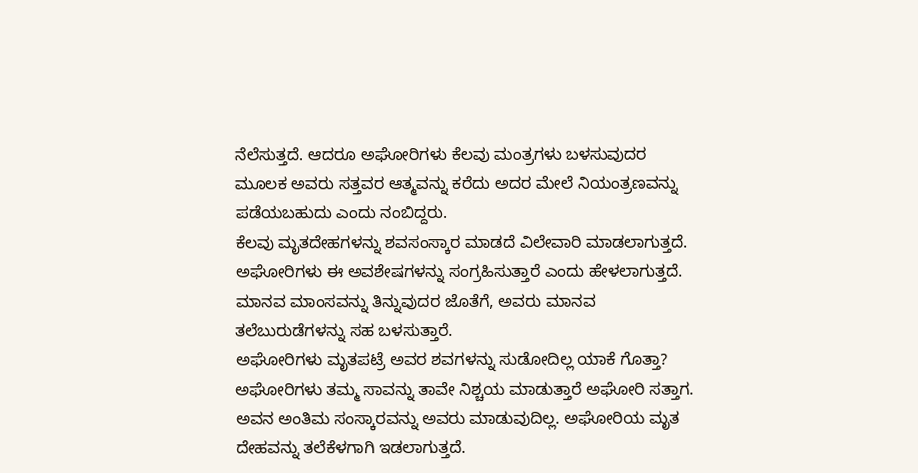ನೆಲೆಸುತ್ತದೆ. ಆದರೂ ಅಘೋರಿಗಳು ಕೆಲವು ಮಂತ್ರಗಳು ಬಳಸುವುದರ ಮೂಲಕ ಅವರು ಸತ್ತವರ ಆತ್ಮವನ್ನು ಕರೆದು ಅದರ ಮೇಲೆ ನಿಯಂತ್ರಣವನ್ನು ಪಡೆಯಬಹುದು ಎಂದು ನಂಬಿದ್ದರು.
ಕೆಲವು ಮೃತದೇಹಗಳನ್ನು ಶವಸಂಸ್ಕಾರ ಮಾಡದೆ ವಿಲೇವಾರಿ ಮಾಡಲಾಗುತ್ತದೆ. ಅಘೋರಿಗಳು ಈ ಅವಶೇಷಗಳನ್ನು ಸಂಗ್ರಹಿಸುತ್ತಾರೆ ಎಂದು ಹೇಳಲಾಗುತ್ತದೆ. ಮಾನವ ಮಾಂಸವನ್ನು ತಿನ್ನುವುದರ ಜೊತೆಗೆ, ಅವರು ಮಾನವ ತಲೆಬುರುಡೆಗಳನ್ನು ಸಹ ಬಳಸುತ್ತಾರೆ.
ಅಘೋರಿಗಳು ಮೃತಪಟ್ರೆ ಅವರ ಶವಗಳನ್ನು ಸುಡೋದಿಲ್ಲ ಯಾಕೆ ಗೊತ್ತಾ?
ಅಘೋರಿಗಳು ತಮ್ಮ ಸಾವನ್ನು ತಾವೇ ನಿಶ್ಚಯ ಮಾಡುತ್ತಾರೆ ಅಘೋರಿ ಸತ್ತಾಗ. ಅವನ ಅಂತಿಮ ಸಂಸ್ಕಾರವನ್ನು ಅವರು ಮಾಡುವುದಿಲ್ಲ. ಅಘೋರಿಯ ಮೃತ ದೇಹವನ್ನು ತಲೆಕೆಳಗಾಗಿ ಇಡಲಾಗುತ್ತದೆ.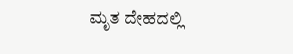ಮೃತ ದೇಹದಲ್ಲಿ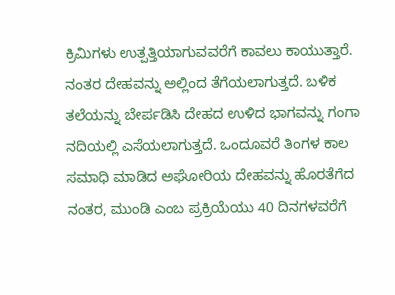ಕ್ರಿಮಿಗಳು ಉತ್ಪತ್ತಿಯಾಗುವವರೆಗೆ ಕಾವಲು ಕಾಯುತ್ತಾರೆ. ನಂತರ ದೇಹವನ್ನು ಅಲ್ಲಿಂದ ತೆಗೆಯಲಾಗುತ್ತದೆ. ಬಳಿಕ ತಲೆಯನ್ನು ಬೇರ್ಪಡಿಸಿ ದೇಹದ ಉಳಿದ ಭಾಗವನ್ನು ಗಂಗಾ ನದಿಯಲ್ಲಿ ಎಸೆಯಲಾಗುತ್ತದೆ. ಒಂದೂವರೆ ತಿಂಗಳ ಕಾಲ ಸಮಾಧಿ ಮಾಡಿದ ಅಘೋರಿಯ ದೇಹವನ್ನು ಹೊರತೆಗೆದ ನಂತರ, ಮುಂಡಿ ಎಂಬ ಪ್ರಕ್ರಿಯೆಯು 40 ದಿನಗಳವರೆಗೆ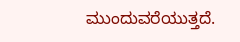ಮುಂದುವರೆಯುತ್ತದೆ.